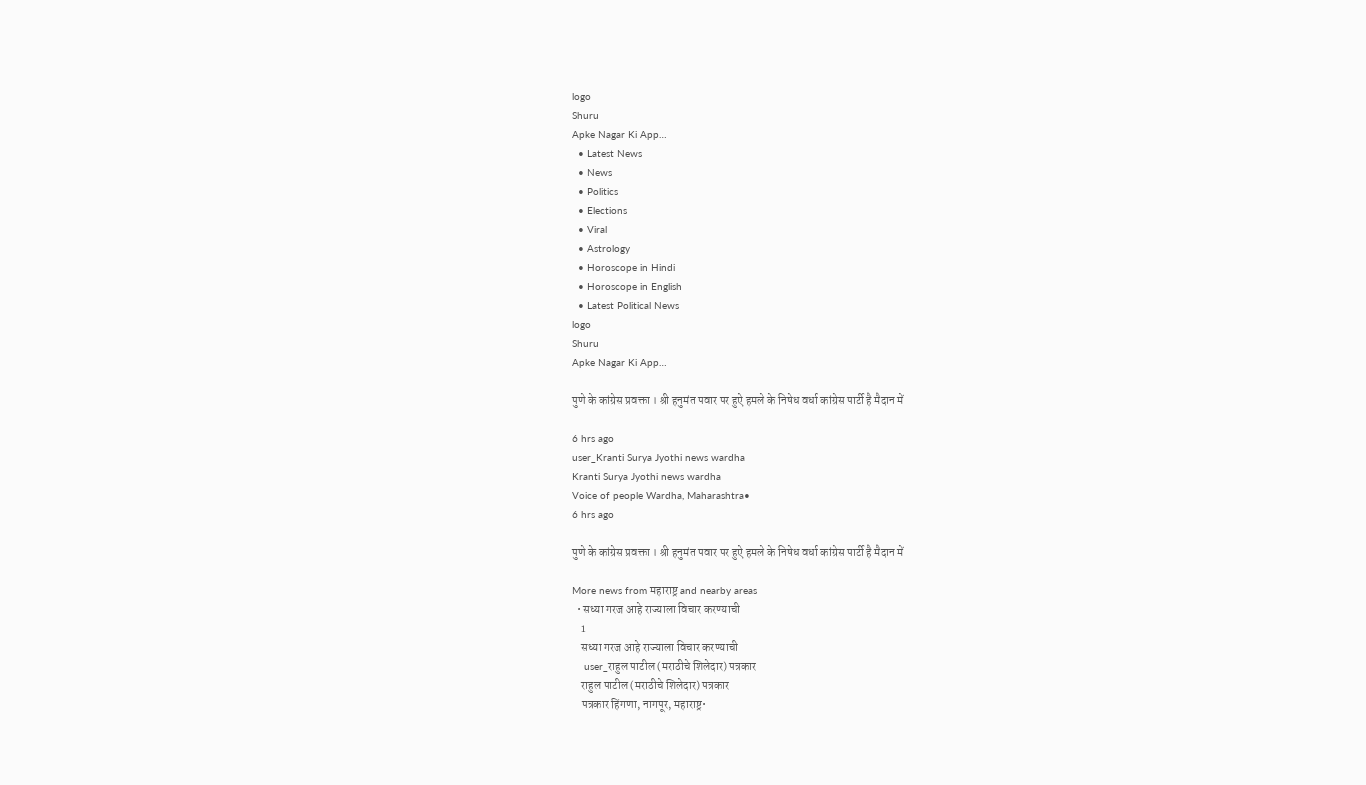logo
Shuru
Apke Nagar Ki App…
  • Latest News
  • News
  • Politics
  • Elections
  • Viral
  • Astrology
  • Horoscope in Hindi
  • Horoscope in English
  • Latest Political News
logo
Shuru
Apke Nagar Ki App…

पुणे के कांग्रेस प्रवक्ता । श्री हनुमंत पवार पर हुऐ हमले के निषेध वर्धा कांग्रेस पार्टी है मैदान में

6 hrs ago
user_Kranti Surya Jyothi news wardha
Kranti Surya Jyothi news wardha
Voice of people Wardha, Maharashtra•
6 hrs ago

पुणे के कांग्रेस प्रवक्ता । श्री हनुमंत पवार पर हुऐ हमले के निषेध वर्धा कांग्रेस पार्टी है मैदान में

More news from महाराष्ट्र and nearby areas
  • सध्या गरज आहे राज्याला विचार करण्याची
    1
    सध्या गरज आहे राज्याला विचार करण्याची
    user_राहुल पाटील (मराठीचे शिलेदार) पत्रकार
    राहुल पाटील (मराठीचे शिलेदार) पत्रकार
    पत्रकार हिंगणा, नागपूर, महाराष्ट्र•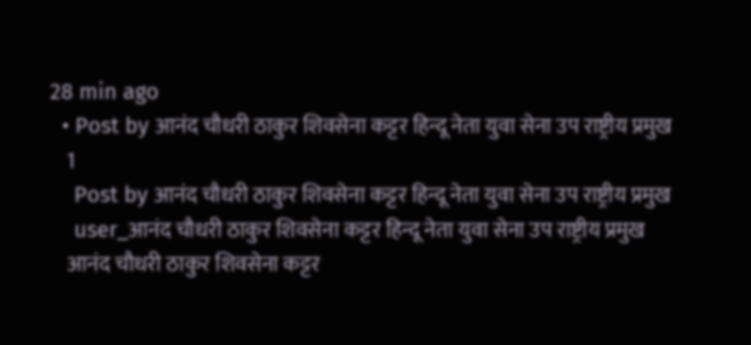28 min ago
  • Post by आनंद चौधरी ठाकुर शिवसेना कट्टर हिन्दू नेता युवा सेना उप राष्ट्रीय प्रमुख
    1
    Post by आनंद चौधरी ठाकुर शिवसेना कट्टर हिन्दू नेता युवा सेना उप राष्ट्रीय प्रमुख
    user_आनंद चौधरी ठाकुर शिवसेना कट्टर हिन्दू नेता युवा सेना उप राष्ट्रीय प्रमुख
    आनंद चौधरी ठाकुर शिवसेना कट्टर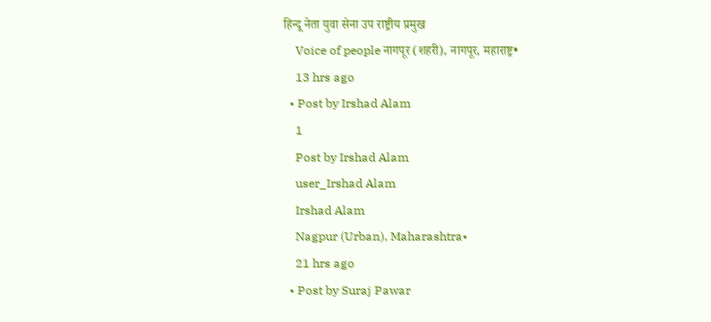हिन्दू नेता युवा सेना उप राष्ट्रीय प्रमुख
    Voice of people नागपूर (शहरी), नागपूर, महाराष्ट्र•
    13 hrs ago
  • Post by Irshad Alam
    1
    Post by Irshad Alam
    user_Irshad Alam
    Irshad Alam
    Nagpur (Urban), Maharashtra•
    21 hrs ago
  • Post by Suraj Pawar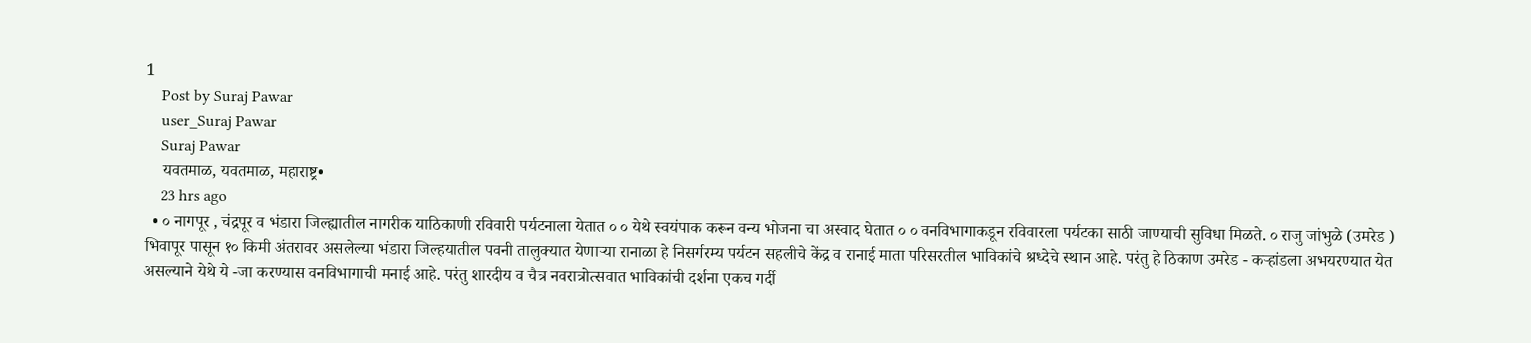1
    Post by Suraj Pawar
    user_Suraj Pawar
    Suraj Pawar
    यवतमाळ, यवतमाळ, महाराष्ट्र•
    23 hrs ago
  • ० नागपूर , चंद्रपूर व भंडारा जिल्ह्यातील नागरीक याठिकाणी रविवारी पर्यटनाला येतात ० ० येथे स्वयंपाक करून वन्य भोजना चा अस्वाद घेतात ० ० वनविभागाकडून रविवारला पर्यटका साठी जाण्याची सुविधा मिळते. ० राजु जांभुळे (उमरेड ) भिवापूर पासून १० किमी अंतरावर असलेल्या भंडारा जिल्हयातील पवनी तालुक्यात येणाऱ्या रानाळा हे निसर्गरम्य पर्यटन सहलीचे केंद्र व रानाई माता परिसरतील भाविकांचे श्रध्देचे स्थान आहे. परंतु हे ठिकाण उमरेड - कऱ्हांडला अभयरण्यात येत असल्याने येथे ये -जा करण्यास वनविभागाची मनाई आहे. परंतु शारदीय व चैत्र नवरात्रोत्सवात भाविकांची दर्शना एकच गर्दी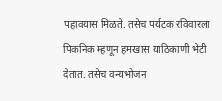पहावयास मिळते. तसेच पर्यटक रविवारला पिकनिक म्हणून हमखास याठिकाणी भेटी देतात. तसेच वन्यभोजन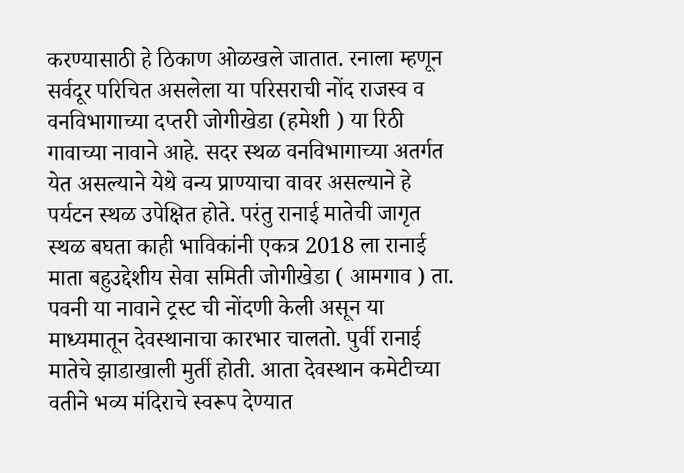करण्यासाठी हे ठिकाण ओळखले जातात. रनाला म्हणून सर्वदूर परिचित असलेला या परिसराची नोंद राजस्व व वनविभागाच्या दप्तरी जोगीखेडा (हमेशी ) या रिठी गावाच्या नावाने आहे. सदर स्थळ वनविभागाच्या अतर्गत येत असल्याने येथे वन्य प्राण्याचा वावर असल्याने हे पर्यटन स्थळ उपेक्षित होते. परंतु रानाई मातेची जागृत स्थळ बघता काही भाविकांनी एकत्र 2018 ला रानाई माता बहुउद्देशीय सेवा समिती जोगीखेडा ( आमगाव ) ता. पवनी या नावाने ट्रस्ट ची नोंदणी केली असून या माध्यमातून देवस्थानाचा कारभार चालतो. पुर्वी रानाई मातेचे झाडाखाली मुर्ती होती. आता देवस्थान कमेटीच्या वतीने भव्य मंदिराचे स्वरूप देण्यात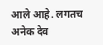आले आहे. लगतच अनेक देव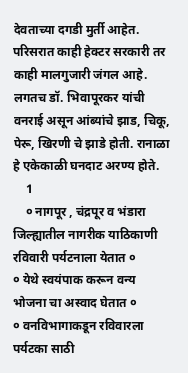देवताच्या दगडी मुर्ती आहेत. परिसरात काही हेक्टर सरकारी तर काही मालगुजारी जंगल आहे. लगतच डॉ. भिवापूरकर यांची वनराई असून आंब्यांचे झाड, चिकू, पेरू, खिरणी चे झाडे होती. रानाळा हे एकेकाळी घनदाट अरण्य होते.
    1
    ० नागपूर , चंद्रपूर व भंडारा जिल्ह्यातील नागरीक याठिकाणी रविवारी पर्यटनाला येतात ०
० येथे स्वयंपाक करून वन्य    भोजना चा अस्वाद घेतात ०
० वनविभागाकडून रविवारला पर्यटका साठी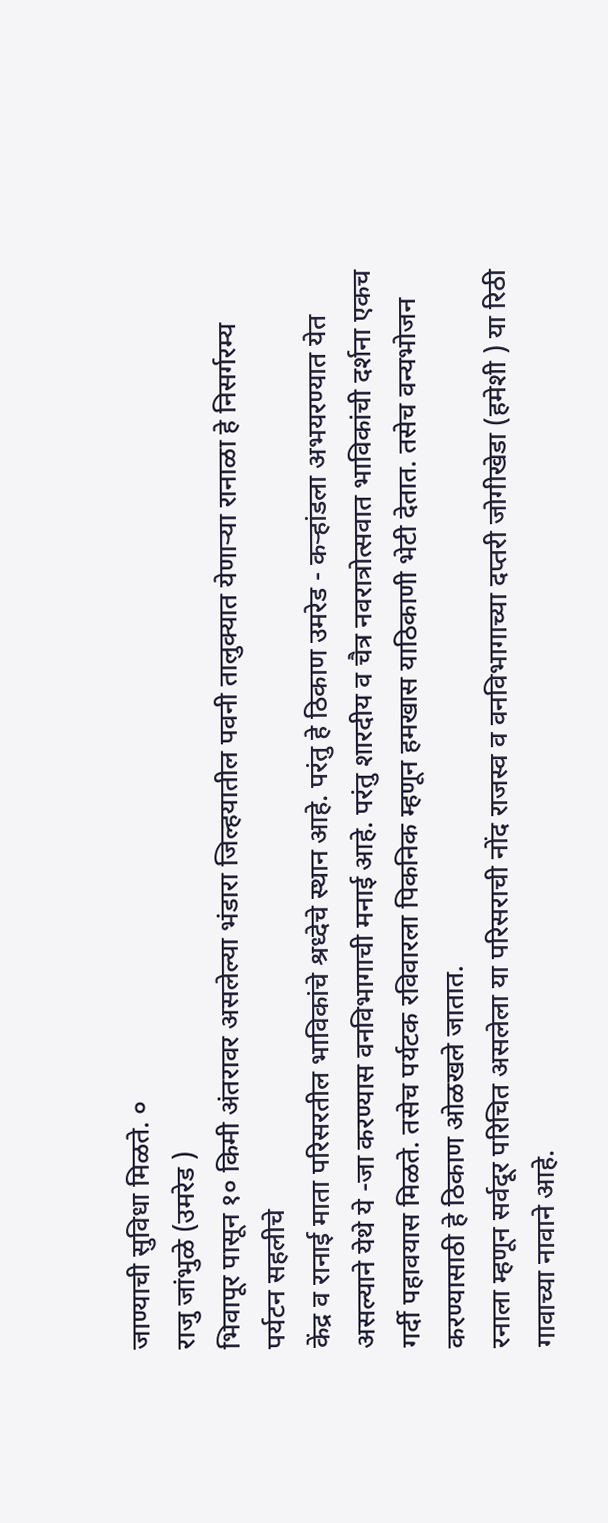जाण्याची सुविधा मिळते. ०
राजु जांभुळे (उमरेड )
भिवापूर पासून १० किमी अंतरावर असलेल्या भंडारा जिल्हयातील पवनी तालुक्यात येणाऱ्या रानाळा हे निसर्गरम्य पर्यटन सहलीचे
केंद्र व रानाई माता परिसरतील भाविकांचे श्रध्देचे स्थान आहे. परंतु हे ठिकाण उमरेड - कऱ्हांडला अभयरण्यात येत असल्याने येथे ये -जा करण्यास वनविभागाची मनाई आहे. परंतु शारदीय व चैत्र नवरात्रोत्सवात भाविकांची दर्शना एकच गर्दी पहावयास मिळते. तसेच पर्यटक रविवारला पिकनिक म्हणून हमखास याठिकाणी भेटी देतात. तसेच वन्यभोजन करण्यासाठी हे ठिकाण ओळखले जातात.
रनाला म्हणून सर्वदूर परिचित असलेला या परिसराची नोंद राजस्व व वनविभागाच्या दप्तरी जोगीखेडा (हमेशी ) या रिठी गावाच्या नावाने आहे.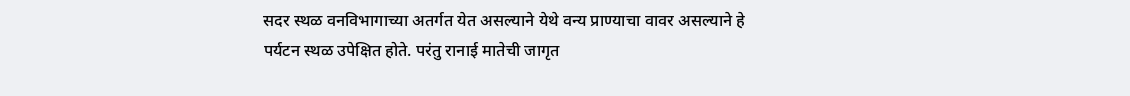सदर स्थळ वनविभागाच्या अतर्गत येत असल्याने येथे वन्य प्राण्याचा वावर असल्याने हे पर्यटन स्थळ उपेक्षित होते. परंतु रानाई मातेची जागृत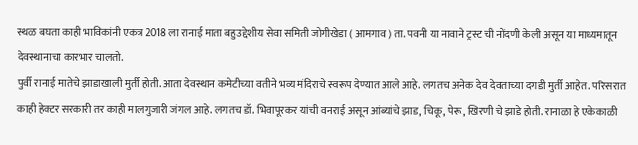स्थळ बघता काही भाविकांनी एकत्र 2018 ला रानाई माता बहुउद्देशीय सेवा समिती जोगीखेडा ( आमगाव ) ता. पवनी या नावाने ट्रस्ट ची नोंदणी केली असून या माध्यमातून देवस्थानाचा कारभार चालतो.
पुर्वी रानाई मातेचे झाडाखाली मुर्ती होती. आता देवस्थान कमेटीच्या वतीने भव्य मंदिराचे स्वरूप देण्यात आले आहे. लगतच अनेक देव देवताच्या दगडी मुर्ती आहेत. परिसरात काही हेक्टर सरकारी तर काही मालगुजारी जंगल आहे. लगतच डॉ. भिवापूरकर यांची वनराई असून आंब्यांचे झाड, चिकू, पेरू, खिरणी चे झाडे होती. रानाळा हे एकेकाळी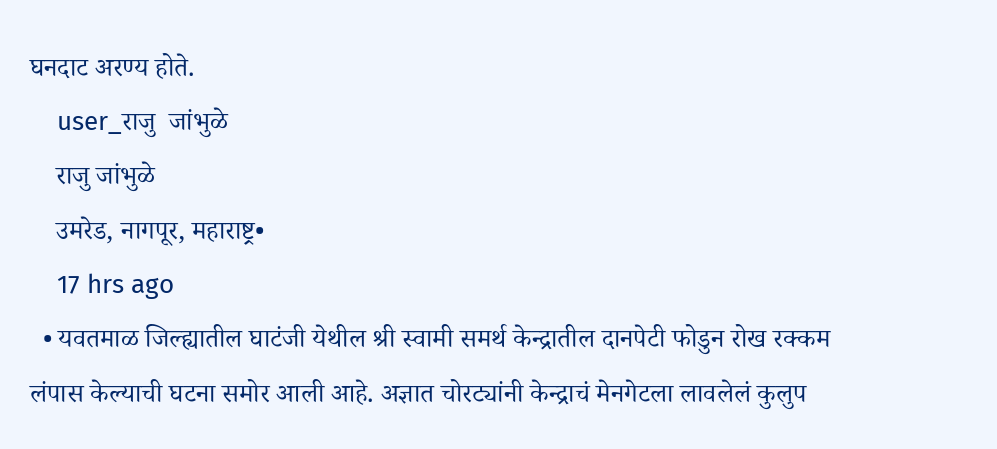घनदाट अरण्य होते.
    user_राजु  जांभुळे
    राजु जांभुळे
    उमरेड, नागपूर, महाराष्ट्र•
    17 hrs ago
  • यवतमाळ जिल्ह्यातील घाटंजी येथील श्री स्वामी समर्थ केन्द्रातील दानपेटी फोडुन रोख रक्कम लंपास केल्याची घटना समोर आली आहे. अज्ञात चोरट्यांनी केन्द्राचं मेनगेटला लावलेलं कुलुप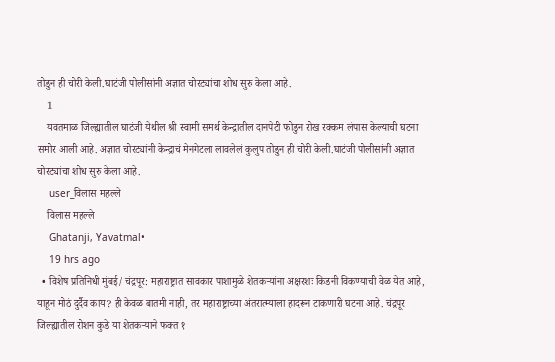तोडुन ही चोरी केली.घाटंजी पोलीसांनी अज्ञात चोरट्यांचा शोध सुरु केला आहे.
    1
    यवतमाळ जिल्ह्यातील घाटंजी येथील श्री स्वामी समर्थ केन्द्रातील दानपेटी फोडुन रोख रक्कम लंपास केल्याची घटना समोर आली आहे. अज्ञात चोरट्यांनी केन्द्राचं मेनगेटला लावलेलं कुलुप तोडुन ही चोरी केली.घाटंजी पोलीसांनी अज्ञात चोरट्यांचा शोध सुरु केला आहे.
    user_विलास महल्ले
    विलास महल्ले
    Ghatanji, Yavatmal•
    19 hrs ago
  • विशेष प्रतिनिधी मुंबई/ चंद्रपूर: महाराष्ट्रात सावकार पाशामुळे शेतकऱ्यांना अक्षरशः किडनी विकण्याची वेळ येत आहे, याहून मोठं दुर्दैव काय? ही केवळ बातमी नाही, तर महाराष्ट्राच्या अंतरात्म्याला हादरून टाकणारी घटना आहे. चंद्रपूर जिल्ह्यातील रोशन कुडे या शेतकऱ्याने फक्त १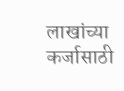लाखांच्या कर्जासाठी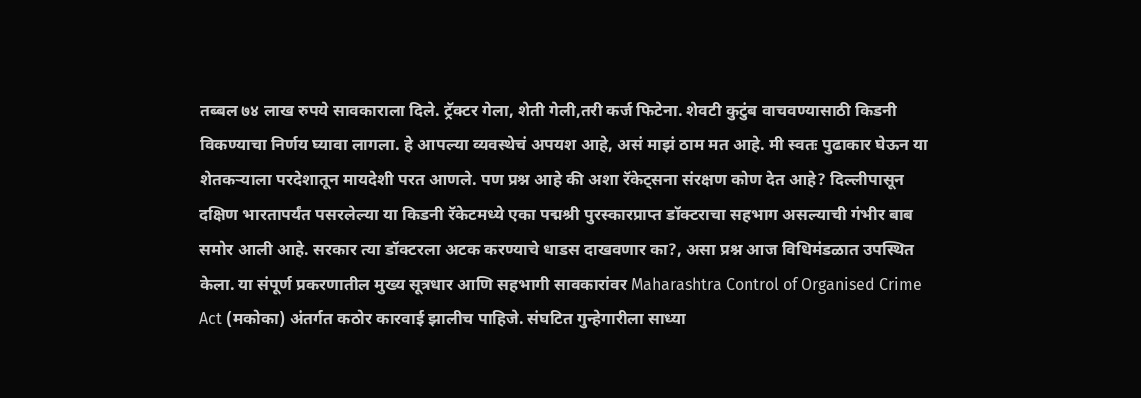तब्बल ७४ लाख रुपये सावकाराला दिले. ट्रॅक्टर गेला, शेती गेली,तरी कर्ज फिटेना. शेवटी कुटुंब वाचवण्यासाठी किडनी विकण्याचा निर्णय घ्यावा लागला. हे आपल्या व्यवस्थेचं अपयश आहे, असं माझं ठाम मत आहे. मी स्वतः पुढाकार घेऊन या शेतकऱ्याला परदेशातून मायदेशी परत आणले. पण प्रश्न आहे की अशा रॅकेट्सना संरक्षण कोण देत आहे? दिल्लीपासून दक्षिण भारतापर्यंत पसरलेल्या या किडनी रॅकेटमध्ये एका पद्मश्री पुरस्कारप्राप्त डॉक्टराचा सहभाग असल्याची गंभीर बाब समोर आली आहे. सरकार त्या डॉक्टरला अटक करण्याचे धाडस दाखवणार का?, असा प्रश्न आज विधिमंडळात उपस्थित केला. या संपूर्ण प्रकरणातील मुख्य सूत्रधार आणि सहभागी सावकारांवर Maharashtra Control of Organised Crime Act (मकोका) अंतर्गत कठोर कारवाई झालीच पाहिजे. संघटित गुन्हेगारीला साध्या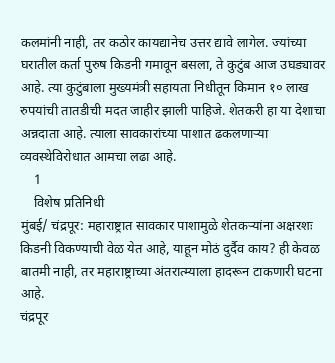कलमांनी नाही, तर कठोर कायद्यानेच उत्तर द्यावे लागेल. ज्यांच्या घरातील कर्ता पुरुष किडनी गमावून बसला, ते कुटुंब आज उघड्यावर आहे. त्या कुटुंबाला मुख्यमंत्री सहायता निधीतून किमान १० लाख रुपयांची तातडीची मदत जाहीर झाली पाहिजे. शेतकरी हा या देशाचा अन्नदाता आहे. त्याला सावकारांच्या पाशात ढकलणाऱ्या व्यवस्थेविरोधात आमचा लढा आहे.
    1
    विशेष प्रतिनिधी
मुंबई/ चंद्रपूर: महाराष्ट्रात सावकार पाशामुळे शेतकऱ्यांना अक्षरशः किडनी विकण्याची वेळ येत आहे, याहून मोठं दुर्दैव काय? ही केवळ बातमी नाही, तर महाराष्ट्राच्या अंतरात्म्याला हादरून टाकणारी घटना आहे.
चंद्रपूर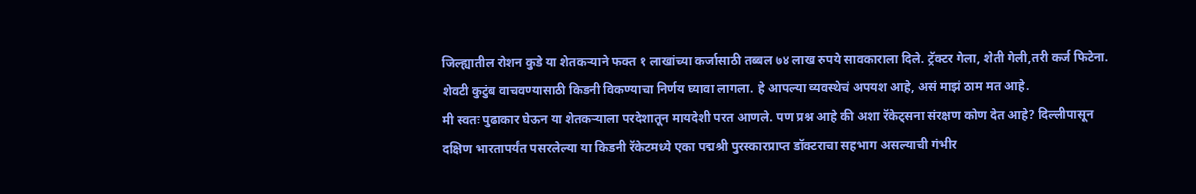जिल्ह्यातील रोशन कुडे या शेतकऱ्याने फक्त १ लाखांच्या कर्जासाठी तब्बल ७४ लाख रुपये सावकाराला दिले. ट्रॅक्टर गेला, शेती गेली,तरी कर्ज फिटेना. शेवटी कुटुंब वाचवण्यासाठी किडनी विकण्याचा निर्णय घ्यावा लागला. हे आपल्या व्यवस्थेचं अपयश आहे, असं माझं ठाम मत आहे.
मी स्वतः पुढाकार घेऊन या शेतकऱ्याला परदेशातून मायदेशी परत आणले. पण प्रश्न आहे की अशा रॅकेट्सना संरक्षण कोण देत आहे? दिल्लीपासून दक्षिण भारतापर्यंत पसरलेल्या या किडनी रॅकेटमध्ये एका पद्मश्री पुरस्कारप्राप्त डॉक्टराचा सहभाग असल्याची गंभीर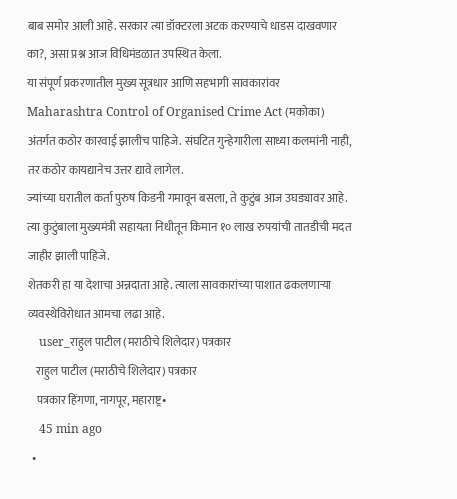बाब समोर आली आहे. सरकार त्या डॉक्टरला अटक करण्याचे धाडस दाखवणार का?, असा प्रश्न आज विधिमंडळात उपस्थित केला.
या संपूर्ण प्रकरणातील मुख्य सूत्रधार आणि सहभागी सावकारांवर Maharashtra Control of Organised Crime Act (मकोका) अंतर्गत कठोर कारवाई झालीच पाहिजे. संघटित गुन्हेगारीला साध्या कलमांनी नाही, तर कठोर कायद्यानेच उत्तर द्यावे लागेल.
ज्यांच्या घरातील कर्ता पुरुष किडनी गमावून बसला, ते कुटुंब आज उघड्यावर आहे. त्या कुटुंबाला मुख्यमंत्री सहायता निधीतून किमान १० लाख रुपयांची तातडीची मदत जाहीर झाली पाहिजे.
शेतकरी हा या देशाचा अन्नदाता आहे. त्याला सावकारांच्या पाशात ढकलणाऱ्या व्यवस्थेविरोधात आमचा लढा आहे.
    user_राहुल पाटील (मराठीचे शिलेदार) पत्रकार
    राहुल पाटील (मराठीचे शिलेदार) पत्रकार
    पत्रकार हिंगणा, नागपूर, महाराष्ट्र•
    45 min ago
  •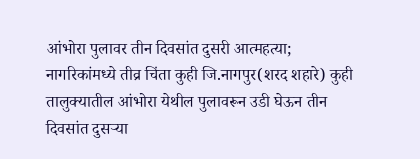आंभोरा पुलावर तीन दिवसांत दुसरी आत्महत्या; नागरिकांमध्ये तीव्र चिंता कुही जि.नागपुर(शरद शहारे) कुही तालुक्यातील आंभोरा येथील पुलावरून उडी घेऊन तीन दिवसांत दुसऱ्या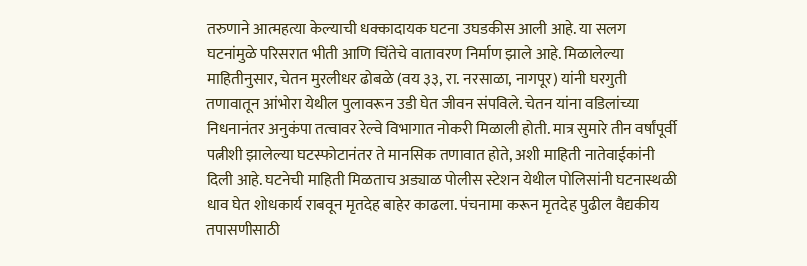तरुणाने आत्महत्या केल्याची धक्कादायक घटना उघडकीस आली आहे. या सलग घटनांमुळे परिसरात भीती आणि चिंतेचे वातावरण निर्माण झाले आहे. मिळालेल्या माहितीनुसार, चेतन मुरलीधर ढोबळे (वय ३३, रा. नरसाळा, नागपूर) यांनी घरगुती तणावातून आंभोरा येथील पुलावरून उडी घेत जीवन संपविले. चेतन यांना वडिलांच्या निधनानंतर अनुकंपा तत्वावर रेल्वे विभागात नोकरी मिळाली होती. मात्र सुमारे तीन वर्षांपूर्वी पत्नीशी झालेल्या घटस्फोटानंतर ते मानसिक तणावात होते, अशी माहिती नातेवाईकांनी दिली आहे. घटनेची माहिती मिळताच अड्याळ पोलीस स्टेशन येथील पोलिसांनी घटनास्थळी धाव घेत शोधकार्य राबवून मृतदेह बाहेर काढला. पंचनामा करून मृतदेह पुढील वैद्यकीय तपासणीसाठी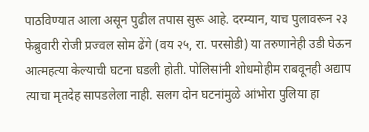पाठविण्यात आला असून पुढील तपास सुरू आहे. दरम्यान, याच पुलावरून २३ फेब्रुवारी रोजी प्रज्वल सोम ढेंगे (वय २५, रा. परसोडी) या तरुणानेही उडी घेऊन आत्महत्या केल्याची घटना घडली होती. पोलिसांनी शोधमोहीम राबवूनही अद्याप त्याचा मृतदेह सापडलेला नाही. सलग दोन घटनांमुळे आंभोरा पुलिया हा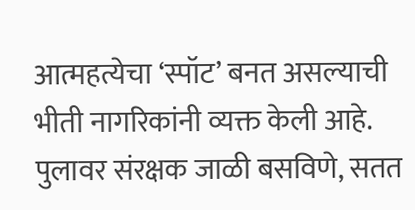आत्महत्येचा ‘स्पॉट’ बनत असल्याची भीती नागरिकांनी व्यक्त केली आहे. पुलावर संरक्षक जाळी बसविणे, सतत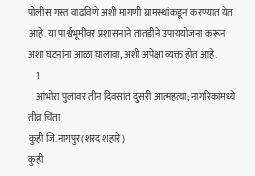पोलीस गस्त वाढविणे अशी मागणी ग्रामस्थांकडून करण्यात येत आहे. या पार्श्वभूमीवर प्रशासनाने तातडीने उपाययोजना करून अशा घटनांना आळा घालावा, अशी अपेक्षा व्यक्त होत आहे.
    1
    आंभोरा पुलावर तीन दिवसांत दुसरी आत्महत्या; नागरिकांमध्ये तीव्र चिंता
कुही जि.नागपुर(शरद शहारे)
कुही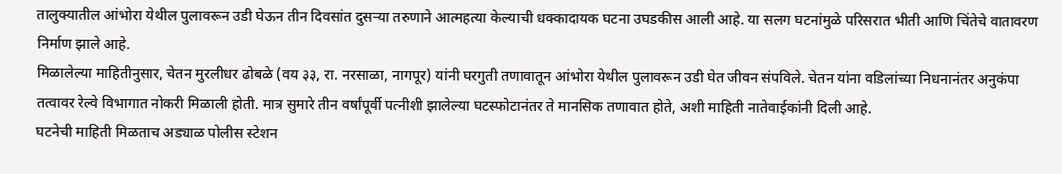तालुक्यातील आंभोरा येथील पुलावरून उडी घेऊन तीन दिवसांत दुसऱ्या तरुणाने आत्महत्या केल्याची धक्कादायक घटना उघडकीस आली आहे. या सलग घटनांमुळे परिसरात भीती आणि चिंतेचे वातावरण निर्माण झाले आहे.
मिळालेल्या माहितीनुसार, चेतन मुरलीधर ढोबळे (वय ३३, रा. नरसाळा, नागपूर) यांनी घरगुती तणावातून आंभोरा येथील पुलावरून उडी घेत जीवन संपविले. चेतन यांना वडिलांच्या निधनानंतर अनुकंपा तत्वावर रेल्वे विभागात नोकरी मिळाली होती. मात्र सुमारे तीन वर्षांपूर्वी पत्नीशी झालेल्या घटस्फोटानंतर ते मानसिक तणावात होते, अशी माहिती नातेवाईकांनी दिली आहे.
घटनेची माहिती मिळताच अड्याळ पोलीस स्टेशन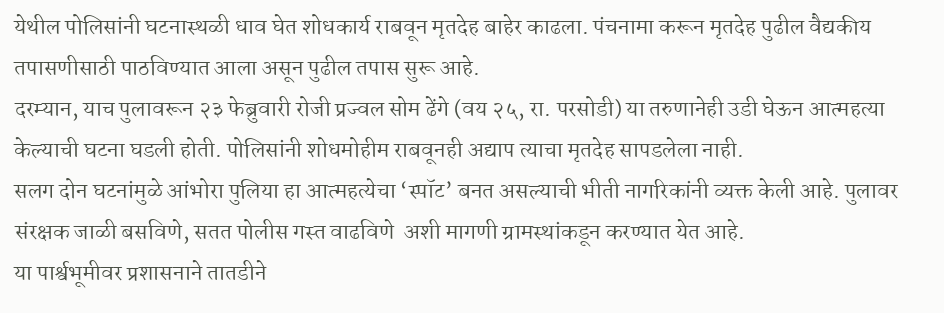येथील पोलिसांनी घटनास्थळी धाव घेत शोधकार्य राबवून मृतदेह बाहेर काढला. पंचनामा करून मृतदेह पुढील वैद्यकीय तपासणीसाठी पाठविण्यात आला असून पुढील तपास सुरू आहे.
दरम्यान, याच पुलावरून २३ फेब्रुवारी रोजी प्रज्वल सोम ढेंगे (वय २५, रा. परसोडी) या तरुणानेही उडी घेऊन आत्महत्या केल्याची घटना घडली होती. पोलिसांनी शोधमोहीम राबवूनही अद्याप त्याचा मृतदेह सापडलेला नाही.
सलग दोन घटनांमुळे आंभोरा पुलिया हा आत्महत्येचा ‘स्पॉट’ बनत असल्याची भीती नागरिकांनी व्यक्त केली आहे. पुलावर संरक्षक जाळी बसविणे, सतत पोलीस गस्त वाढविणे  अशी मागणी ग्रामस्थांकडून करण्यात येत आहे.
या पार्श्वभूमीवर प्रशासनाने तातडीने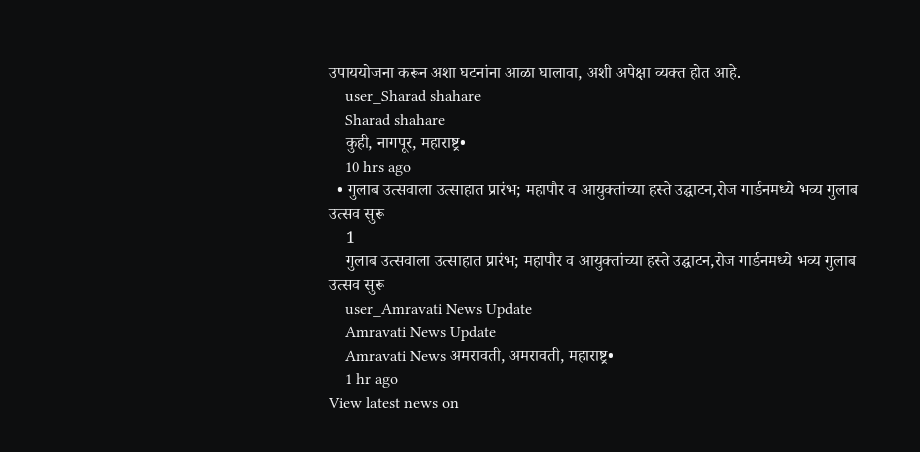उपाययोजना करून अशा घटनांना आळा घालावा, अशी अपेक्षा व्यक्त होत आहे.
    user_Sharad shahare
    Sharad shahare
    कुही, नागपूर, महाराष्ट्र•
    10 hrs ago
  • गुलाब उत्सवाला उत्साहात प्रारंभ; महापौर व आयुक्तांच्या हस्ते उद्घाटन,रोज गार्डनमध्ये भव्य गुलाब उत्सव सुरू
    1
    गुलाब उत्सवाला उत्साहात प्रारंभ; महापौर व आयुक्तांच्या हस्ते उद्घाटन,रोज गार्डनमध्ये भव्य गुलाब उत्सव सुरू
    user_Amravati News Update
    Amravati News Update
    Amravati News अमरावती, अमरावती, महाराष्ट्र•
    1 hr ago
View latest news on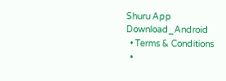Shuru App
Download_Android
  • Terms & Conditions
  •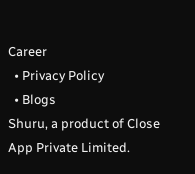Career
  • Privacy Policy
  • Blogs
Shuru, a product of Close App Private Limited.